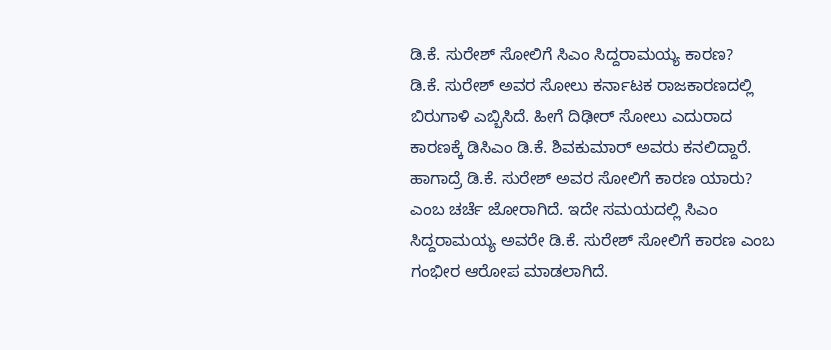ಡಿ.ಕೆ. ಸುರೇಶ್ ಸೋಲಿಗೆ ಸಿಎಂ ಸಿದ್ದರಾಮಯ್ಯ ಕಾರಣ?
ಡಿ.ಕೆ. ಸುರೇಶ್ ಅವರ ಸೋಲು ಕರ್ನಾಟಕ ರಾಜಕಾರಣದಲ್ಲಿ ಬಿರುಗಾಳಿ ಎಬ್ಬಿಸಿದೆ. ಹೀಗೆ ದಿಢೀರ್ ಸೋಲು ಎದುರಾದ ಕಾರಣಕ್ಕೆ ಡಿಸಿಎಂ ಡಿ.ಕೆ. ಶಿವಕುಮಾರ್ ಅವರು ಕನಲಿದ್ದಾರೆ. ಹಾಗಾದ್ರೆ ಡಿ.ಕೆ. ಸುರೇಶ್ ಅವರ ಸೋಲಿಗೆ ಕಾರಣ ಯಾರು? ಎಂಬ ಚರ್ಚೆ ಜೋರಾಗಿದೆ. ಇದೇ ಸಮಯದಲ್ಲಿ ಸಿಎಂ ಸಿದ್ದರಾಮಯ್ಯ ಅವರೇ ಡಿ.ಕೆ. ಸುರೇಶ್ ಸೋಲಿಗೆ ಕಾರಣ ಎಂಬ ಗಂಭೀರ ಆರೋಪ ಮಾಡಲಾಗಿದೆ.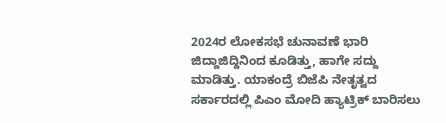2024ರ ಲೋಕಸಭೆ ಚುನಾವಣೆ ಭಾರಿ ಜಿದ್ದಾಜಿದ್ದಿನಿಂದ ಕೂಡಿತ್ತು, ಹಾಗೇ ಸದ್ದು ಮಾಡಿತ್ತು. ಯಾಕಂದ್ರೆ ಬಿಜೆಪಿ ನೇತೃತ್ವದ ಸರ್ಕಾರದಲ್ಲಿ ಪಿಎಂ ಮೋದಿ ಹ್ಯಾಟ್ರಿಕ್ ಬಾರಿಸಲು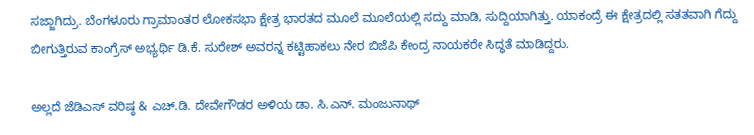ಸಜ್ಜಾಗಿದ್ರು. ಬೆಂಗಳೂರು ಗ್ರಾಮಾಂತರ ಲೋಕಸಭಾ ಕ್ಷೇತ್ರ ಭಾರತದ ಮೂಲೆ ಮೂಲೆಯಲ್ಲಿ ಸದ್ದು ಮಾಡಿ, ಸುದ್ದಿಯಾಗಿತ್ತು. ಯಾಕಂದ್ರೆ ಈ ಕ್ಷೇತ್ರದಲ್ಲಿ ಸತತವಾಗಿ ಗೆದ್ದು ಬೀಗುತ್ತಿರುವ ಕಾಂಗ್ರೆಸ್ ಅಭ್ಯರ್ಥಿ ಡಿ.ಕೆ. ಸುರೇಶ್ ಅವರನ್ನ ಕಟ್ಟಿಹಾಕಲು ನೇರ ಬಿಜೆಪಿ ಕೇಂದ್ರ ನಾಯಕರೇ ಸಿದ್ಧತೆ ಮಾಡಿದ್ದರು.

ಅಲ್ಲದೆ ಜೆಡಿಎಸ್ ವರಿಷ್ಠ & ಎಚ್.ಡಿ. ದೇವೇಗೌಡರ ಅಳಿಯ ಡಾ. ಸಿ.ಎನ್. ಮಂಜುನಾಥ್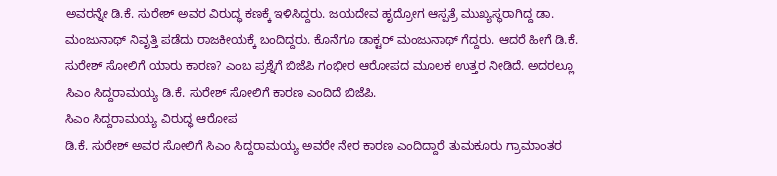ಅವರನ್ನೇ ಡಿ.ಕೆ. ಸುರೇಶ್ ಅವರ ವಿರುದ್ಧ ಕಣಕ್ಕೆ ಇಳಿಸಿದ್ದರು. ಜಯದೇವ ಹೃದ್ರೋಗ ಆಸ್ಪತ್ರೆ ಮುಖ್ಯಸ್ಥರಾಗಿದ್ದ ಡಾ. ಮಂಜುನಾಥ್ ನಿವೃತ್ತಿ ಪಡೆದು ರಾಜಕೀಯಕ್ಕೆ ಬಂದಿದ್ದರು. ಕೊನೆಗೂ ಡಾಕ್ಟರ್ ಮಂಜುನಾಥ್ ಗೆದ್ದರು. ಆದರೆ ಹೀಗೆ ಡಿ.ಕೆ. ಸುರೇಶ್ ಸೋಲಿಗೆ ಯಾರು ಕಾರಣ? ಎಂಬ ಪ್ರಶ್ನೆಗೆ ಬಿಜೆಪಿ ಗಂಭೀರ ಆರೋಪದ ಮೂಲಕ ಉತ್ತರ ನೀಡಿದೆ. ಅದರಲ್ಲೂ ಸಿಎಂ ಸಿದ್ದರಾಮಯ್ಯ ಡಿ.ಕೆ. ಸುರೇಶ್ ಸೋಲಿಗೆ ಕಾರಣ ಎಂದಿದೆ ಬಿಜೆಪಿ.
ಸಿಎಂ ಸಿದ್ದರಾಮಯ್ಯ ವಿರುದ್ಧ ಆರೋಪ
ಡಿ.ಕೆ. ಸುರೇಶ್ ಅವರ ಸೋಲಿಗೆ ಸಿಎಂ ಸಿದ್ದರಾಮಯ್ಯ ಅವರೇ ನೇರ ಕಾರಣ ಎಂದಿದ್ದಾರೆ ತುಮಕೂರು ಗ್ರಾಮಾಂತರ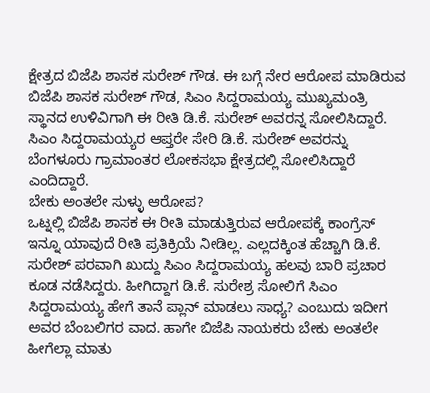ಕ್ಷೇತ್ರದ ಬಿಜೆಪಿ ಶಾಸಕ ಸುರೇಶ್ ಗೌಡ. ಈ ಬಗ್ಗೆ ನೇರ ಆರೋಪ ಮಾಡಿರುವ ಬಿಜೆಪಿ ಶಾಸಕ ಸುರೇಶ್ ಗೌಡ, ಸಿಎಂ ಸಿದ್ದರಾಮಯ್ಯ ಮುಖ್ಯಮಂತ್ರಿ ಸ್ಥಾನದ ಉಳಿವಿಗಾಗಿ ಈ ರೀತಿ ಡಿ.ಕೆ. ಸುರೇಶ್ ಅವರನ್ನ ಸೋಲಿಸಿದ್ದಾರೆ. ಸಿಎಂ ಸಿದ್ದರಾಮಯ್ಯರ ಆಪ್ತರೇ ಸೇರಿ ಡಿ.ಕೆ. ಸುರೇಶ್ ಅವರನ್ನು ಬೆಂಗಳೂರು ಗ್ರಾಮಾಂತರ ಲೋಕಸಭಾ ಕ್ಷೇತ್ರದಲ್ಲಿ ಸೋಲಿಸಿದ್ದಾರೆ ಎಂದಿದ್ದಾರೆ.
ಬೇಕು ಅಂತಲೇ ಸುಳ್ಳು ಆರೋಪ?
ಒಟ್ನಲ್ಲಿ ಬಿಜೆಪಿ ಶಾಸಕ ಈ ರೀತಿ ಮಾಡುತ್ತಿರುವ ಆರೋಪಕ್ಕೆ ಕಾಂಗ್ರೆಸ್ ಇನ್ನೂ ಯಾವುದೆ ರೀತಿ ಪ್ರತಿಕ್ರಿಯೆ ನೀಡಿಲ್ಲ. ಎಲ್ಲದಕ್ಕಿಂತ ಹೆಚ್ಚಾಗಿ ಡಿ.ಕೆ. ಸುರೇಶ್ ಪರವಾಗಿ ಖುದ್ದು ಸಿಎಂ ಸಿದ್ದರಾಮಯ್ಯ ಹಲವು ಬಾರಿ ಪ್ರಚಾರ ಕೂಡ ನಡೆಸಿದ್ದರು. ಹೀಗಿದ್ದಾಗ ಡಿ.ಕೆ. ಸುರೇಶ್ರ ಸೋಲಿಗೆ ಸಿಎಂ ಸಿದ್ದರಾಮಯ್ಯ ಹೇಗೆ ತಾನೆ ಪ್ಲಾನ್ ಮಾಡಲು ಸಾಧ್ಯ? ಎಂಬುದು ಇದೀಗ ಅವರ ಬೆಂಬಲಿಗರ ವಾದ. ಹಾಗೇ ಬಿಜೆಪಿ ನಾಯಕರು ಬೇಕು ಅಂತಲೇ ಹೀಗೆಲ್ಲಾ ಮಾತು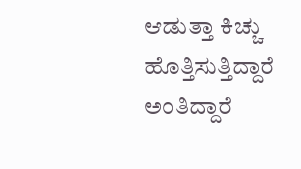ಆಡುತ್ತಾ ಕಿಚ್ಚು ಹೊತ್ತಿಸುತ್ತಿದ್ದಾರೆ ಅಂತಿದ್ದಾರೆ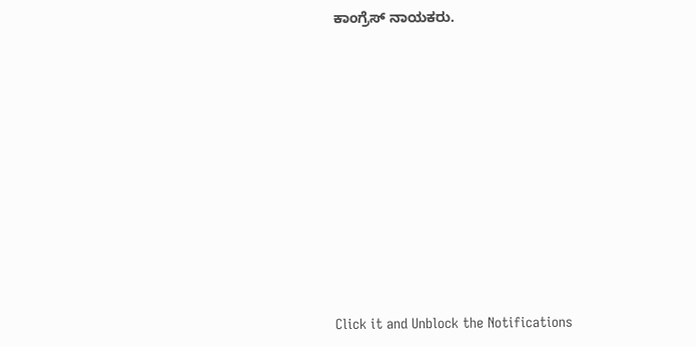ಕಾಂಗ್ರೆಸ್ ನಾಯಕರು.












Click it and Unblock the Notifications